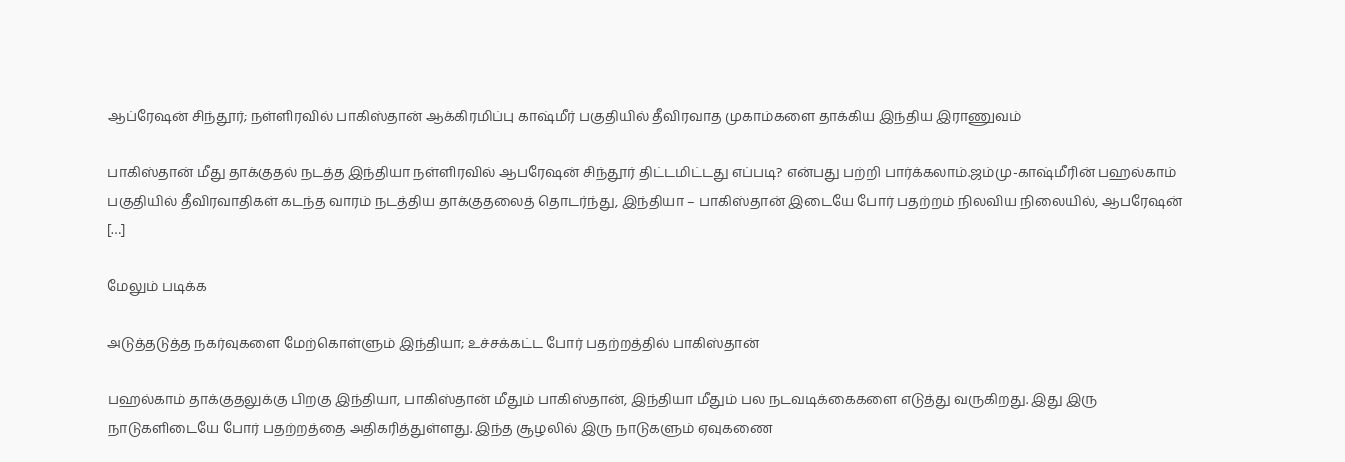ஆப்ரேஷன் சிந்தூர்; நள்ளிரவில் பாகிஸ்தான் ஆக்கிரமிப்பு காஷ்மீர் பகுதியில் தீவிரவாத முகாம்களை தாக்கிய இந்திய இராணுவம்

பாகிஸ்தான் மீது தாக்குதல் நடத்த இந்தியா நள்ளிரவில் ஆபரேஷன் சிந்தூர் திட்டமிட்டது எப்படி? என்பது பற்றி பார்க்கலாம்.ஜம்மு-காஷ்மீரின் பஹல்காம் பகுதியில் தீவிரவாதிகள் கடந்த வாரம் நடத்திய தாக்குதலைத் தொடர்ந்து, இந்தியா – பாகிஸ்தான் இடையே போர் பதற்றம் நிலவிய நிலையில், ஆபரேஷன் […]

மேலும் படிக்க

அடுத்தடுத்த நகர்வுகளை மேற்கொள்ளும் இந்தியா; உச்சக்கட்ட போர் பதற்றத்தில் பாகிஸ்தான்

பஹல்காம் தாக்குதலுக்கு பிறகு இந்தியா, பாகிஸ்தான் மீதும் பாகிஸ்தான், இந்தியா மீதும் பல நடவடிக்கைகளை எடுத்து வருகிறது. இது இரு நாடுகளிடையே போர் பதற்றத்தை அதிகரித்துள்ளது. இந்த சூழலில் இரு நாடுகளும் ஏவுகணை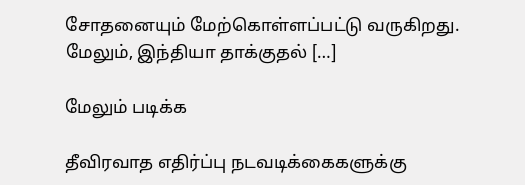சோதனையும் மேற்கொள்ளப்பட்டு வருகிறது. மேலும், இந்தியா தாக்குதல் […]

மேலும் படிக்க

தீவிரவாத எதிர்ப்பு நடவடிக்கைகளுக்கு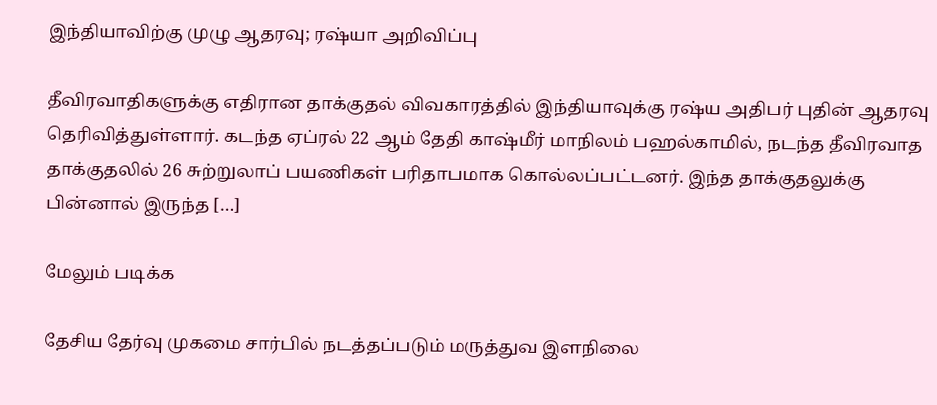இந்தியாவிற்கு முழு ஆதரவு; ரஷ்யா அறிவிப்பு

தீவிரவாதிகளுக்கு எதிரான தாக்குதல் விவகாரத்தில் இந்தியாவுக்கு ரஷ்ய அதிபர் புதின் ஆதரவு தெரிவித்துள்ளார். கடந்த ஏப்ரல் 22 ஆம் தேதி காஷ்மீர் மாநிலம் பஹல்காமில், நடந்த தீவிரவாத தாக்குதலில் 26 சுற்றுலாப் பயணிகள் பரிதாபமாக கொல்லப்பட்டனர். இந்த தாக்குதலுக்கு பின்னால் இருந்த […]

மேலும் படிக்க

தேசிய தேர்வு முகமை சார்பில் நடத்தப்படும் மருத்துவ இளநிலை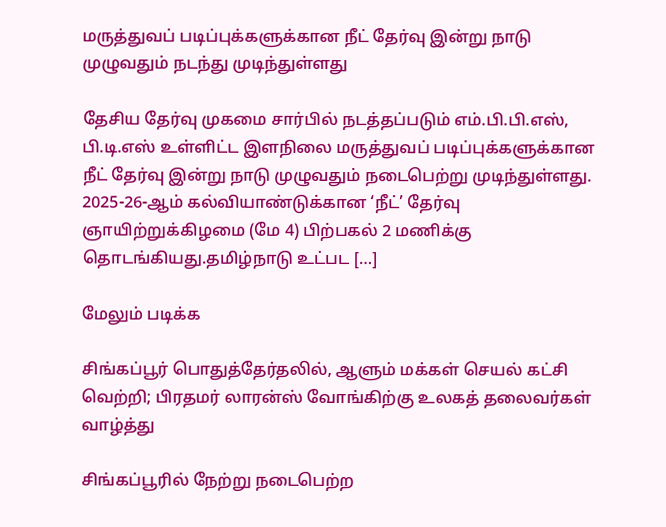மருத்துவப் படிப்புக்களுக்கான நீட் தேர்வு இன்று நாடு முழுவதும் நடந்து முடிந்துள்ளது

தேசிய தேர்வு முகமை சார்பில் நடத்தப்படும் எம்.பி.பி.எஸ், பி.டி.எஸ் உள்ளிட்ட இளநிலை மருத்துவப் படிப்புக்களுக்கான நீட் தேர்வு இன்று நாடு முழுவதும் நடைபெற்று முடிந்துள்ளது. 2025-26-ஆம் கல்வியாண்டுக்கான ‘நீட்’ தேர்வு ஞாயிற்றுக்கிழமை (மே 4) பிற்பகல் 2 மணிக்கு தொடங்கியது.தமிழ்நாடு உட்பட […]

மேலும் படிக்க

சிங்கப்பூர் பொதுத்தேர்தலில், ஆளும் மக்கள் செயல் கட்சி வெற்றி; பிரதமர் லாரன்ஸ் வோங்கிற்கு உலகத் தலைவர்கள் வாழ்த்து

சிங்கப்பூரில் நேற்று நடைபெற்ற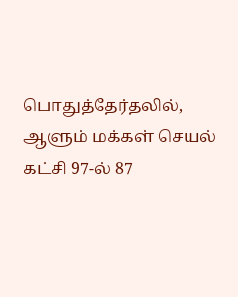பொதுத்தேர்தலில், ஆளும் மக்கள் செயல் கட்சி 97-ல் 87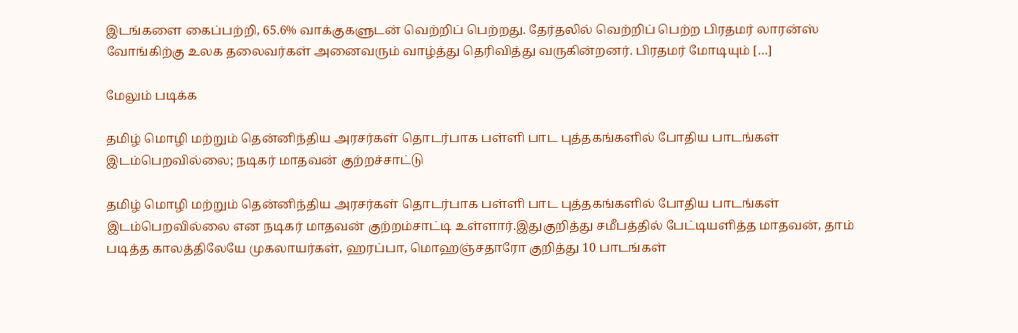இடங்களை கைப்பற்றி, 65.6% வாக்குகளுடன் வெற்றிப் பெற்றது. தேர்தலில் வெற்றிப் பெற்ற பிரதமர் லாரன்ஸ் வோங்கிற்கு உலக தலைவர்கள் அனைவரும் வாழ்த்து தெரிவித்து வருகின்றனர். பிரதமர் மோடியும் […]

மேலும் படிக்க

தமிழ் மொழி மற்றும் தென்னிந்திய அரசர்கள் தொடர்பாக பள்ளி பாட புத்தகங்களில் போதிய பாடங்கள் இடம்பெறவில்லை; நடிகர் மாதவன் குற்றச்சாட்டு

தமிழ் மொழி மற்றும் தென்னிந்திய அரசர்கள் தொடர்பாக பள்ளி பாட புத்தகங்களில் போதிய பாடங்கள் இடம்பெறவில்லை என நடிகர் மாதவன் குற்றம்சாட்டி உள்ளார்.இதுகுறித்து சமீபத்தில் பேட்டியளித்த மாதவன், தாம் படித்த காலத்திலேயே முகலாயர்கள், ஹரப்பா, மொஹஞ்சதாரோ குறித்து 10 பாடங்கள்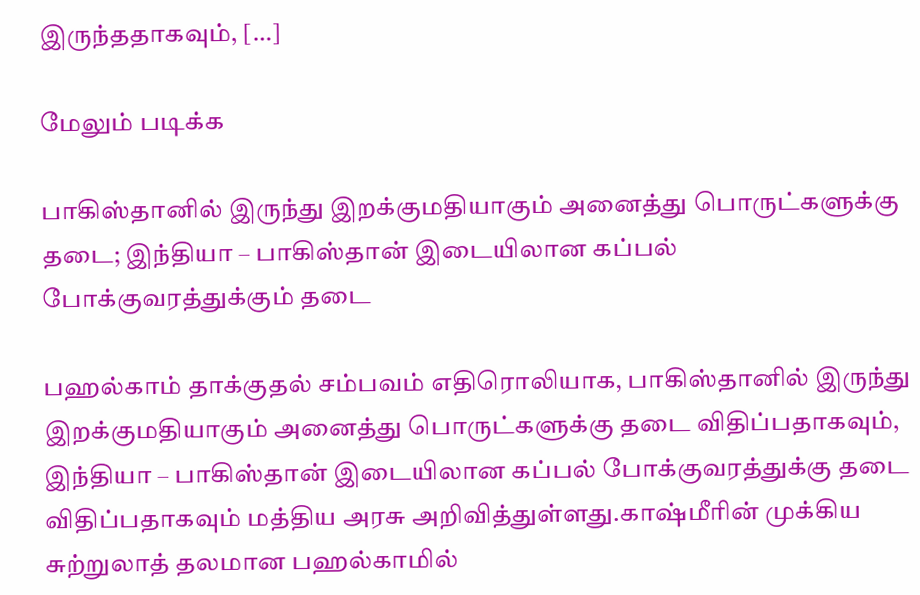இருந்ததாகவும், […]

மேலும் படிக்க

பாகிஸ்தானில் இருந்து இறக்குமதியாகும் அனைத்து பொருட்களுக்கு தடை; இந்தியா – பாகிஸ்தான் இடையிலான கப்பல் போக்குவரத்துக்கும் தடை

பஹல்காம் தாக்குதல் சம்பவம் எதிரொலியாக, பாகிஸ்தானில் இருந்து இறக்குமதியாகும் அனைத்து பொருட்களுக்கு தடை விதிப்பதாகவும், இந்தியா – பாகிஸ்தான் இடையிலான கப்பல் போக்குவரத்துக்கு தடை விதிப்பதாகவும் மத்திய அரசு அறிவித்துள்ளது.காஷ்மீரின் முக்கிய சுற்றுலாத் தலமான பஹல்காமில்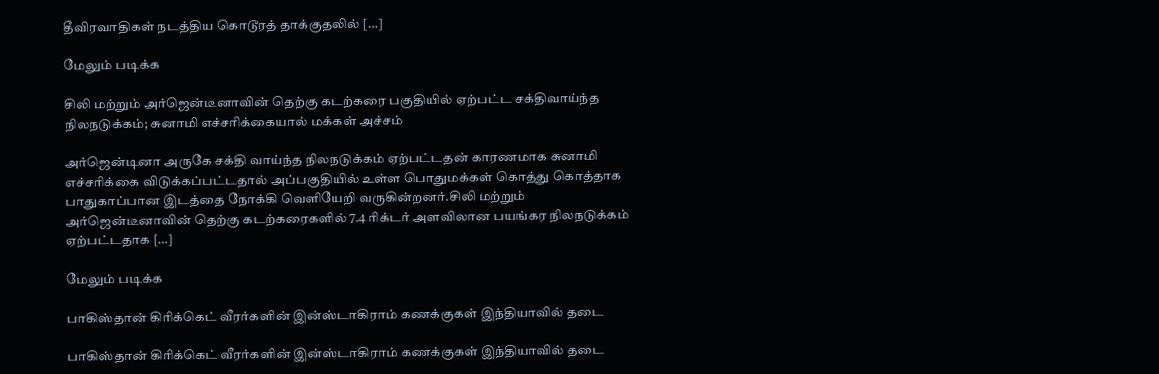தீவிரவாதிகள் நடத்திய கொடூரத் தாக்குதலில் […]

மேலும் படிக்க

சிலி மற்றும் அர்ஜென்டீனாவின் தெற்கு கடற்கரை பகுதியில் ஏற்பட்ட சக்திவாய்ந்த நிலநடுக்கம்; சுனாமி எச்சரிக்கையால் மக்கள் அச்சம்

அர்ஜென்டினா அருகே சக்தி வாய்ந்த நிலநடுக்கம் ஏற்பட்டதன் காரணமாக சுனாமி எச்சரிக்கை விடுக்கப்பட்டதால் அப்பகுதியில் உள்ள பொதுமக்கள் கொத்து கொத்தாக பாதுகாப்பான இடத்தை நோக்கி வெளியேறி வருகின்றனர்.சிலி மற்றும் அர்ஜென்டீனாவின் தெற்கு கடற்கரைகளில் 7.4 ரிக்டர் அளவிலான பயங்கர நிலநடுக்கம் ஏற்பட்டதாக […]

மேலும் படிக்க

பாகிஸ்தான் கிரிக்கெட் வீரர்களின் இன்ஸ்டாகிராம் கணக்குகள் இந்தியாவில் தடை

பாகிஸ்தான் கிரிக்கெட் வீரர்களின் இன்ஸ்டாகிராம் கணக்குகள் இந்தியாவில் தடை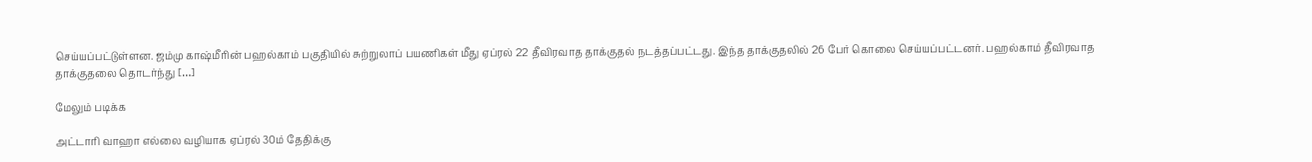செய்யப்பட்டுள்ளன. ஜம்மு காஷ்மீரின் பஹல்காம் பகுதியில் சுற்றுலாப் பயணிகள் மீது ஏப்ரல் 22 தீவிரவாத தாக்குதல் நடத்தப்பட்டது. இந்த தாக்குதலில் 26 பேர் கொலை செய்யப்பட்டனர். பஹல்காம் தீவிரவாத தாக்குதலை தொடர்ந்து […]

மேலும் படிக்க

அட்டாரி வாஹா எல்லை வழியாக ஏப்ரல் 30ம் தேதிக்கு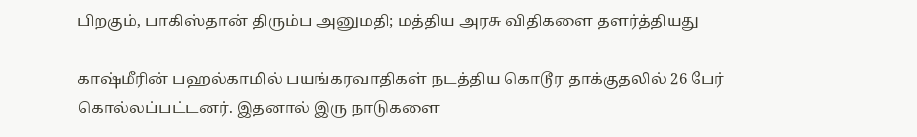பிறகும், பாகிஸ்தான் திரும்ப அனுமதி; மத்திய அரசு விதிகளை தளர்த்தியது

காஷ்மீரின் பஹல்காமில் பயங்கரவாதிகள் நடத்திய கொடூர தாக்குதலில் 26 பேர் கொல்லப்பட்டனர். இதனால் இரு நாடுகளை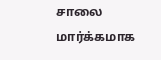சாலை மார்க்கமாக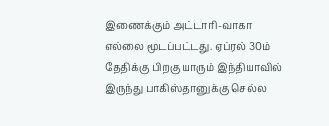இணைக்கும் அட்டாரி-வாகா எல்லை மூடப்பட்டது. ஏப்ரல் 30ம் தேதிக்கு பிறகு யாரும் இந்தியாவில் இருந்து பாகிஸ்தானுக்கு செல்ல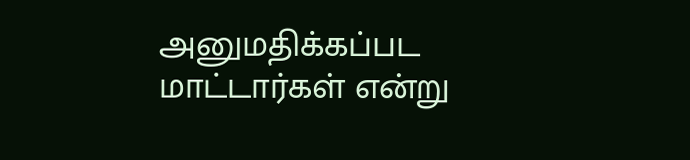அனுமதிக்கப்பட மாட்டார்கள் என்று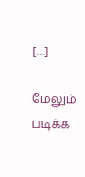[…]

மேலும் படிக்க